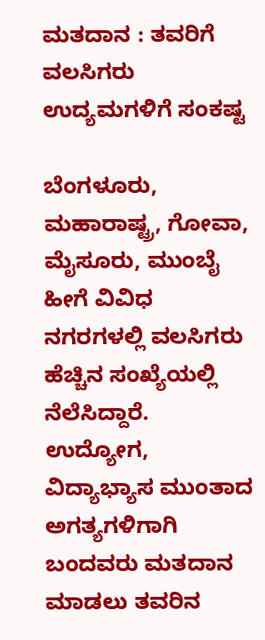ಮತದಾನ : ತವರಿಗೆ ವಲಸಿಗರು ಉದ್ಯಮಗಳಿಗೆ ಸಂಕಷ್ಟ

ಬೆಂಗಳೂರು, ಮಹಾರಾಷ್ಟ್ರ, ಗೋವಾ, ಮೈಸೂರು, ಮುಂಬೈ ಹೀಗೆ ವಿವಿಧ ನಗರಗಳಲ್ಲಿ ವಲಸಿಗರು ಹೆಚ್ಚಿನ ಸಂಖ್ಯೆಯಲ್ಲಿ ನೆಲೆಸಿದ್ದಾರೆ. ಉದ್ಯೋಗ, ವಿದ್ಯಾಭ್ಯಾಸ ಮುಂತಾದ ಅಗತ್ಯಗಳಿಗಾಗಿ ಬಂದವರು ಮತದಾನ ಮಾಡಲು ತವರಿನ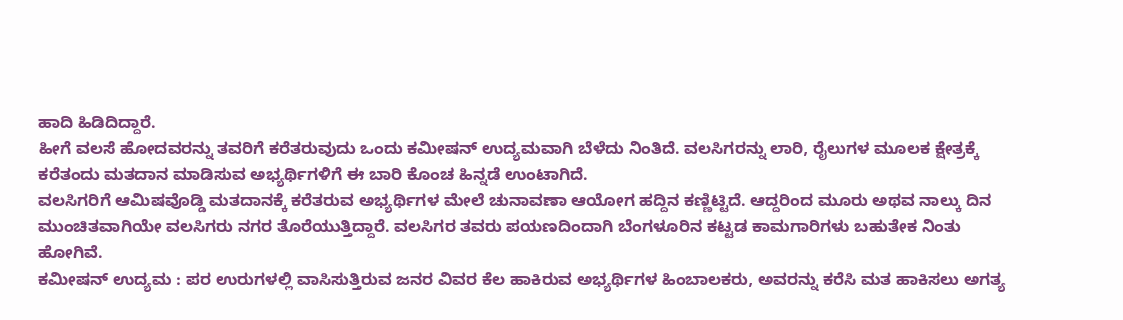ಹಾದಿ ಹಿಡಿದಿದ್ದಾರೆ.
ಹೀಗೆ ವಲಸೆ ಹೋದವರನ್ನು ತವರಿಗೆ ಕರೆತರುವುದು ಒಂದು ಕಮೀಷನ್ ಉದ್ಯಮವಾಗಿ ಬೆಳೆದು ನಿಂತಿದೆ. ವಲಸಿಗರನ್ನು ಲಾರಿ, ರೈಲುಗಳ ಮೂಲಕ ಕ್ಷೇತ್ರಕ್ಕೆ ಕರೆತಂದು ಮತದಾನ ಮಾಡಿಸುವ ಅಭ್ಯರ್ಥಿಗಳಿಗೆ ಈ ಬಾರಿ ಕೊಂಚ ಹಿನ್ನಡೆ ಉಂಟಾಗಿದೆ.
ವಲಸಿಗರಿಗೆ ಆಮಿಷವೊಡ್ಡಿ ಮತದಾನಕ್ಕೆ ಕರೆತರುವ ಅಭ್ಯರ್ಥಿಗಳ ಮೇಲೆ ಚುನಾವಣಾ ಆಯೋಗ ಹದ್ದಿನ ಕಣ್ಣಿಟ್ಟಿದೆ. ಆದ್ದರಿಂದ ಮೂರು ಅಥವ ನಾಲ್ಕು ದಿನ ಮುಂಚಿತವಾಗಿಯೇ ವಲಸಿಗರು ನಗರ ತೊರೆಯುತ್ತಿದ್ದಾರೆ. ವಲಸಿಗರ ತವರು ಪಯಣದಿಂದಾಗಿ ಬೆಂಗಳೂರಿನ ಕಟ್ಟಡ ಕಾಮಗಾರಿಗಳು ಬಹುತೇಕ ನಿಂತು ಹೋಗಿವೆ.
ಕಮೀಷನ್ ಉದ್ಯಮ : ಪರ ಉರುಗಳಲ್ಲಿ ವಾಸಿಸುತ್ತಿರುವ ಜನರ ವಿವರ ಕೆಲ ಹಾಕಿರುವ ಅಭ್ಯರ್ಥಿಗಳ ಹಿಂಬಾಲಕರು, ಅವರನ್ನು ಕರೆಸಿ ಮತ ಹಾಕಿಸಲು ಅಗತ್ಯ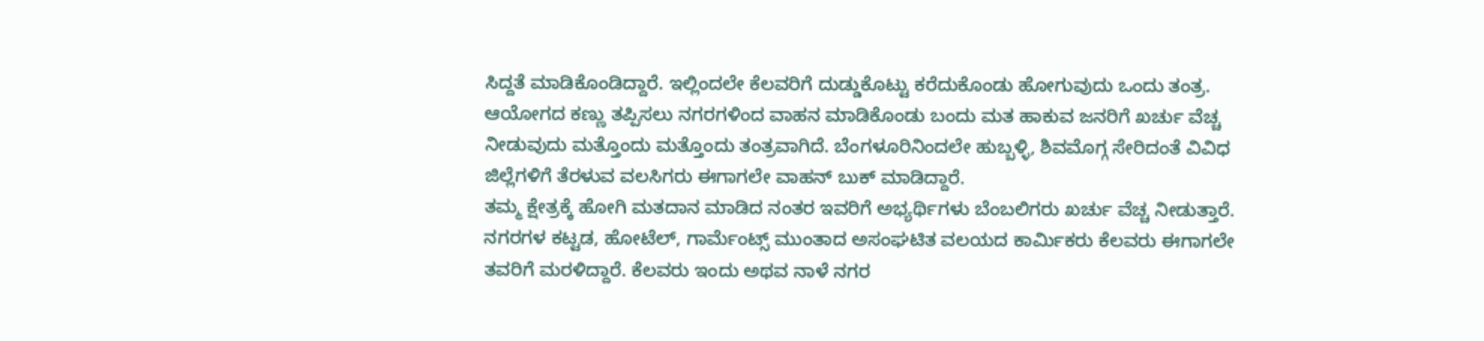ಸಿದ್ದತೆ ಮಾಡಿಕೊಂಡಿದ್ದಾರೆ. ಇಲ್ಲಿಂದಲೇ ಕೆಲವರಿಗೆ ದುಡ್ಡುಕೊಟ್ಟು ಕರೆದುಕೊಂಡು ಹೋಗುವುದು ಒಂದು ತಂತ್ರ.
ಆಯೋಗದ ಕಣ್ಣು ತಪ್ಪಿಸಲು ನಗರಗಳಿಂದ ವಾಹನ ಮಾಡಿಕೊಂಡು ಬಂದು ಮತ ಹಾಕುವ ಜನರಿಗೆ ಖರ್ಚು ವೆಚ್ಚ ನೀಡುವುದು ಮತ್ತೊಂದು ಮತ್ತೊಂದು ತಂತ್ರವಾಗಿದೆ. ಬೆಂಗಳೂರಿನಿಂದಲೇ ಹುಬ್ಬಳ್ಳಿ, ಶಿವಮೊಗ್ಗ ಸೇರಿದಂತೆ ವಿವಿಧ ಜಿಲ್ಲೆಗಳಿಗೆ ತೆರಳುವ ವಲಸಿಗರು ಈಗಾಗಲೇ ವಾಹನ್ ಬುಕ್ ಮಾಡಿದ್ದಾರೆ.
ತಮ್ಮ ಕ್ಷೇತ್ರಕ್ಕೆ ಹೋಗಿ ಮತದಾನ ಮಾಡಿದ ನಂತರ ಇವರಿಗೆ ಅಭ್ಯರ್ಥಿಗಳು ಬೆಂಬಲಿಗರು ಖರ್ಚು ವೆಚ್ಚ ನೀಡುತ್ತಾರೆ. ನಗರಗಳ ಕಟ್ಟಡ, ಹೋಟೆಲ್, ಗಾರ್ಮೆಂಟ್ಸ್ ಮುಂತಾದ ಅಸಂಘಟಿತ ವಲಯದ ಕಾರ್ಮಿಕರು ಕೆಲವರು ಈಗಾಗಲೇ ತವರಿಗೆ ಮರಳಿದ್ದಾರೆ. ಕೆಲವರು ಇಂದು ಅಥವ ನಾಳೆ ನಗರ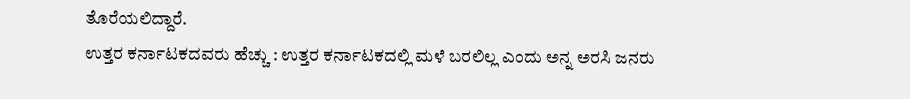ತೊರೆಯಲಿದ್ದಾರೆ.
ಉತ್ತರ ಕರ್ನಾಟಕದವರು ಹೆಚ್ಚು : ಉತ್ತರ ಕರ್ನಾಟಕದಲ್ಲಿ ಮಳೆ ಬರಲಿಲ್ಲ ಎಂದು ಅನ್ನ ಅರಸಿ ಜನರು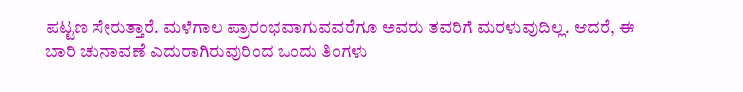ಪಟ್ಟಣ ಸೇರುತ್ತಾರೆ. ಮಳೆಗಾಲ ಪ್ರಾರಂಭವಾಗುವವರೆಗೂ ಅವರು ತವರಿಗೆ ಮರಳುವುದಿಲ್ಲ. ಆದರೆ, ಈ ಬಾರಿ ಚುನಾವಣೆ ಎದುರಾಗಿರುವುರಿಂದ ಒಂದು ತಿಂಗಳು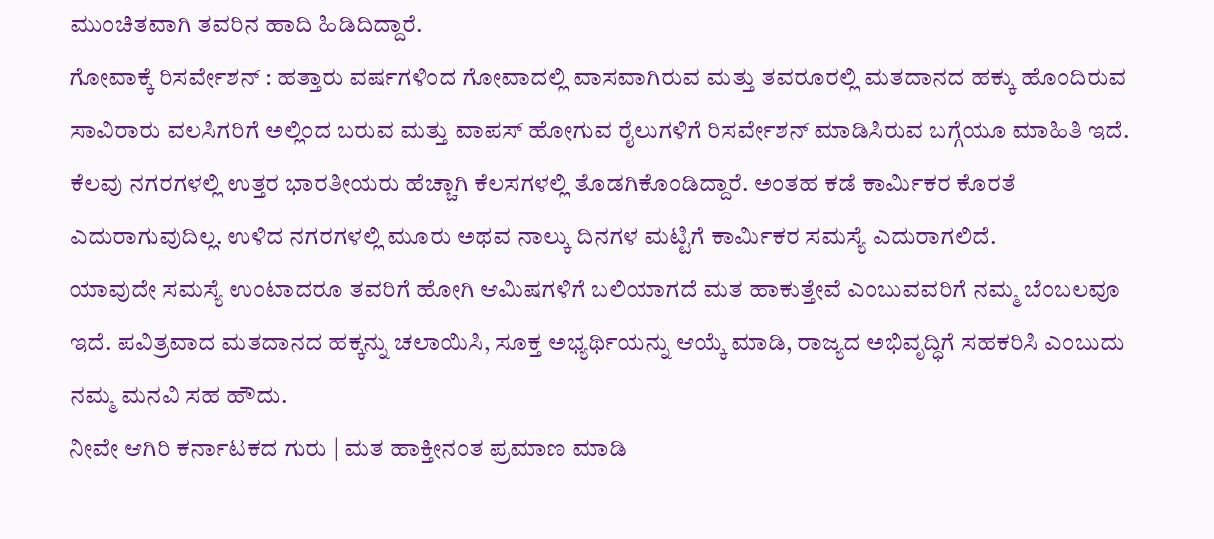ಮುಂಚಿತವಾಗಿ ತವರಿನ ಹಾದಿ ಹಿಡಿದಿದ್ದಾರೆ.
ಗೋವಾಕ್ಕೆ ರಿಸರ್ವೇಶನ್ : ಹತ್ತಾರು ವರ್ಷಗಳಿಂದ ಗೋವಾದಲ್ಲಿ ವಾಸವಾಗಿರುವ ಮತ್ತು ತವರೂರಲ್ಲಿ ಮತದಾನದ ಹಕ್ಕು ಹೊಂದಿರುವ ಸಾವಿರಾರು ವಲಸಿಗರಿಗೆ ಅಲ್ಲಿಂದ ಬರುವ ಮತ್ತು ವಾಪಸ್ ಹೋಗುವ ರೈಲುಗಳಿಗೆ ರಿಸರ್ವೇಶನ್ ಮಾಡಿಸಿರುವ ಬಗ್ಗೆಯೂ ಮಾಹಿತಿ ಇದೆ.
ಕೆಲವು ನಗರಗಳಲ್ಲಿ ಉತ್ತರ ಭಾರತೀಯರು ಹೆಚ್ಚಾಗಿ ಕೆಲಸಗಳಲ್ಲಿ ತೊಡಗಿಕೊಂಡಿದ್ದಾರೆ. ಅಂತಹ ಕಡೆ ಕಾರ್ಮಿಕರ ಕೊರತೆ ಎದುರಾಗುವುದಿಲ್ಲ. ಉಳಿದ ನಗರಗಳಲ್ಲಿ ಮೂರು ಅಥವ ನಾಲ್ಕು ದಿನಗಳ ಮಟ್ಟಿಗೆ ಕಾರ್ಮಿಕರ ಸಮಸ್ಯೆ ಎದುರಾಗಲಿದೆ.
ಯಾವುದೇ ಸಮಸ್ಯೆ ಉಂಟಾದರೂ ತವರಿಗೆ ಹೋಗಿ ಆಮಿಷಗಳಿಗೆ ಬಲಿಯಾಗದೆ ಮತ ಹಾಕುತ್ತೇವೆ ಎಂಬುವವರಿಗೆ ನಮ್ಮ ಬೆಂಬಲವೂ ಇದೆ. ಪವಿತ್ರವಾದ ಮತದಾನದ ಹಕ್ಕನ್ನು ಚಲಾಯಿಸಿ, ಸೂಕ್ತ ಅಭ್ಯರ್ಥಿಯನ್ನು ಆಯ್ಕೆ ಮಾಡಿ, ರಾಜ್ಯದ ಅಭಿವೃದ್ಧಿಗೆ ಸಹಕರಿಸಿ ಎಂಬುದು ನಮ್ಮ ಮನವಿ ಸಹ ಹೌದು.
ನೀವೇ ಆಗಿರಿ ಕರ್ನಾಟಕದ ಗುರು | ಮತ ಹಾಕ್ತೀನಂತ ಪ್ರಮಾಣ ಮಾಡಿ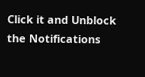Click it and Unblock the Notifications